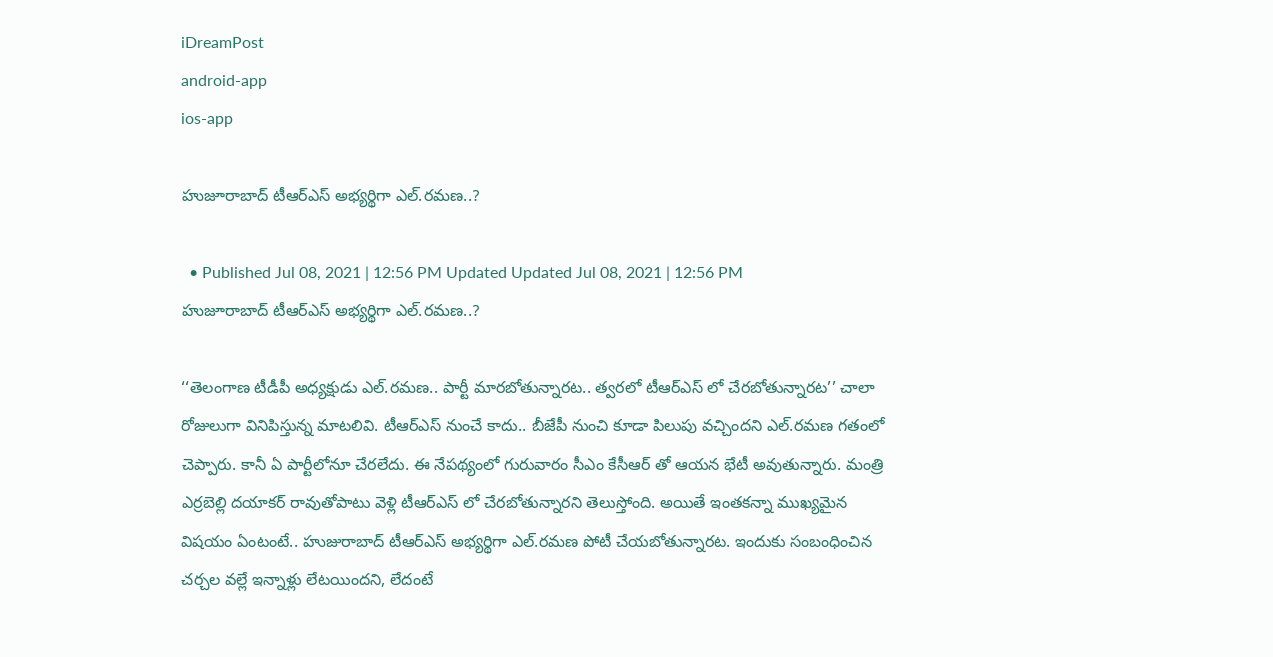iDreamPost
android-app
ios-app

హుజూరాబాద్ టీఆర్ఎస్ అభ్యర్థిగా ఎల్.రమణ..?

  • Published Jul 08, 2021 | 12:56 PM Updated Updated Jul 08, 2021 | 12:56 PM
హుజూరాబాద్ టీఆర్ఎస్ అభ్యర్థిగా ఎల్.రమణ..?

‘‘తెలంగాణ టీడీపీ అధ్యక్షుడు ఎల్.రమణ.. పార్టీ మారబోతున్నారట.. త్వరలో టీఆర్ఎస్ లో చేరబోతున్నారట’’ చాలా రోజులుగా వినిపిస్తున్న మాటలివి. టీఆర్ఎస్ నుంచే కాదు.. బీజేపీ నుంచి కూడా పిలుపు వచ్చిందని ఎల్.రమణ గతంలో చెప్పారు. కానీ ఏ పార్టీలోనూ చేరలేదు. ఈ నేపథ్యంలో గురువారం సీఎం కేసీఆర్ తో ఆయన భేటీ అవుతున్నారు. మంత్రి ఎర్రబెల్లి దయాకర్ రావుతోపాటు వెళ్లి టీఆర్ఎస్ లో చేరబోతున్నారని తెలుస్తోంది. అయితే ఇంతకన్నా ముఖ్యమైన విషయం ఏంటంటే.. హుజురాబాద్ టీఆర్ఎస్ అభ్యర్థిగా ఎల్.రమణ పోటీ చేయబోతున్నారట. ఇందుకు సంబంధించిన చర్చల వల్లే ఇన్నాళ్లు లేటయిందని, లేదంటే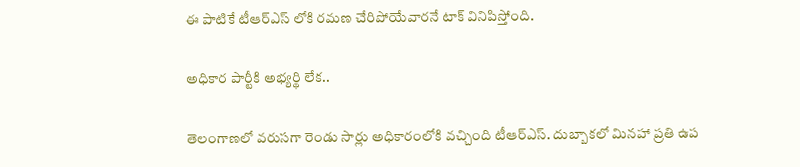ఈ పాటికే టీఆర్ఎస్ లోకి రమణ చేరిపోయేవారనే టాక్ వినిపిస్తోంది.

అధికార పార్టీకి అభ్యర్థి లేక..

తెలంగాణలో వరుసగా రెండు సార్లు అధికారంలోకి వచ్చింది టీఆర్ఎస్. దుబ్బాకలో మినహా ప్రతి ఉప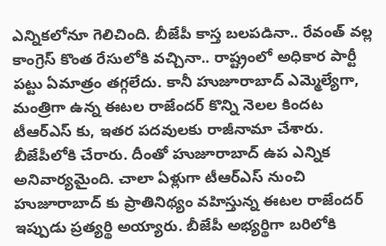ఎన్నికలోనూ గెలిచింది. బీజేపీ కాస్త బలపడినా.. రేవంత్ వల్ల కాంగ్రెస్ కొంత రేసులోకి వచ్చినా.. రాష్ట్రంలో అధికార పార్టీ పట్టు ఏమాత్రం తగ్గలేదు. కానీ హుజూరాబాద్ ఎమ్మెల్యేగా, మంత్రిగా ఉన్న ఈటల రాజేందర్ కొన్ని నెలల కిందట టీఆర్ఎస్ కు, ఇతర పదవులకు రాజీనామా చేశారు. బీజేపీలోకి చేరారు. దీంతో హుజూరాబాద్ ఉప ఎన్నిక అనివార్యమైంది. చాలా ఏళ్లుగా టీఆర్ఎస్ నుంచి హుజూరాబాద్ కు ప్రాతినిథ్యం వహిస్తున్న ఈటల రాజేందర్ ఇప్పుడు ప్రత్యర్థి అయ్యారు. బీజేపీ అభ్యర్థిగా బరిలోకి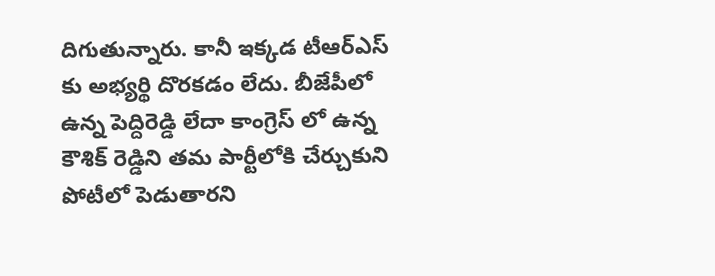దిగుతున్నారు. కానీ ఇక్కడ టీఆర్ఎస్ కు అభ్యర్థి దొరకడం లేదు. బీజేపీలో ఉన్న పెద్దిరెడ్డి లేదా కాంగ్రెస్ లో ఉన్న కౌశిక్ రెడ్డిని తమ పార్టీలోకి చేర్చుకుని పోటీలో పెడుతారని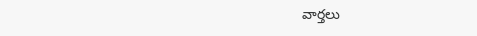వార్తలు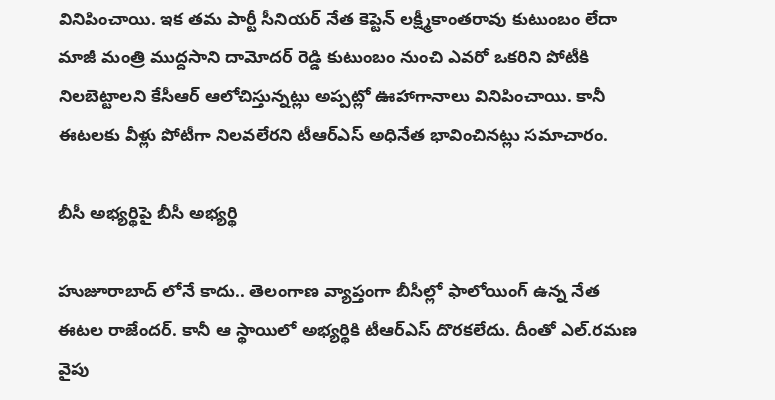వినిపించాయి. ఇక తమ పార్టీ సీనియర్ నేత కెప్టెన్ లక్ష్మీకాంతరావు కుటుంబం లేదా మాజీ మంత్రి ముద్దసాని దామోదర్ రెడ్డి కుటుంబం నుంచి ఎవరో ఒకరిని పోటీకి నిలబెట్టాలని కేసీఆర్ ఆలోచిస్తున్నట్లు అప్పట్లో ఊహాగానాలు వినిపించాయి. కానీ ఈటలకు వీళ్లు పోటీగా నిలవలేరని టీఆర్ఎస్ అధినేత భావించినట్లు సమాచారం.

బీసీ అభ్యర్థిపై బీసీ అభ్యర్థి

హుజూరాబాద్ లోనే కాదు.. తెలంగాణ వ్యాప్తంగా బీసీల్లో ఫాలోయింగ్ ఉన్న నేత ఈటల రాజేందర్. కానీ ఆ స్థాయిలో అభ్యర్థికి టీఆర్ఎస్ దొరకలేదు. దీంతో ఎల్.రమణ వైపు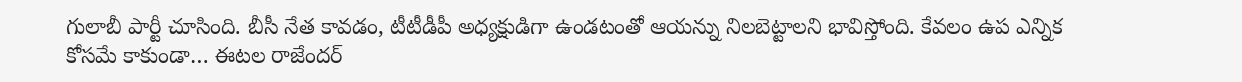గులాబీ పార్టీ చూసింది. బీసీ నేత కావడం, టీటీడీపీ అధ్యక్షుడిగా ఉండటంతో ఆయన్ను నిలబెట్టాలని భావిస్తోంది. కేవలం ఉప ఎన్నిక కోసమే కాకుండా… ఈటల రాజేందర్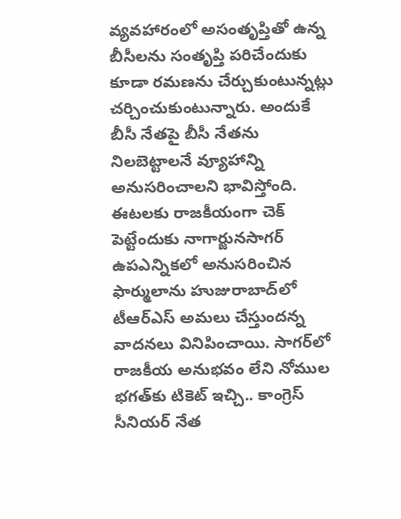వ్యవహారంలో అసంతృప్తితో ఉన్న బీసీలను సంతృప్తి పరిచేందుకు కూడా రమణను చేర్చుకుంటున్నట్లు చర్చించుకుంటున్నారు. అందుకే బీసీ నేతపై బీసీ నేతను నిలబెట్టాలనే వ్యూహాన్ని అనుసరించాలని భావిస్తోంది. ఈటలకు రాజకీయంగా చెక్ పెట్టేందుకు నాగార్జునసాగర్ ఉపఎన్నికలో అనుసరించిన ఫార్ములాను హుజురాబాద్‌లో టీఆర్ఎస్ అమలు చేస్తుందన్న వాదనలు వినిపించాయి. సాగర్‌లో రాజకీయ అనుభవం లేని నోముల భగత్‌కు టికెట్‌ ఇచ్చి.. కాంగ్రెస్ సీనియర్ నేత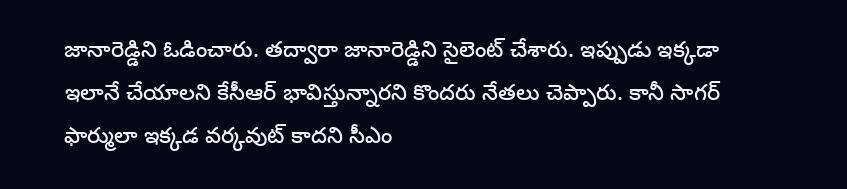జానారెడ్డిని ఓడించారు. తద్వారా జానారెడ్డిని సైలెంట్ చేశారు. ఇప్పుడు ఇక్కడా ఇలానే చేయాలని కేసీఆర్ భావిస్తున్నారని కొందరు నేతలు చెప్పారు. కానీ సాగర్ ఫార్ములా ఇక్కడ వర్కవుట్ కాదని సీఎం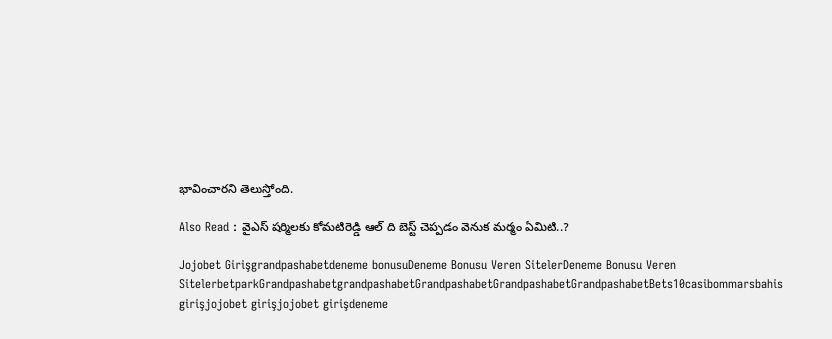భావించారని తెలుస్తోంది.

Also Read : వైఎస్ షర్మిలకు కోమటిరెడ్డి ఆల్ ది బెస్ట్ చెప్పడం వెనుక మర్మం ఏమిటి..?

Jojobet Girişgrandpashabetdeneme bonusuDeneme Bonusu Veren SitelerDeneme Bonusu Veren SitelerbetparkGrandpashabetgrandpashabetGrandpashabetGrandpashabetGrandpashabetBets10casibommarsbahis girişjojobet girişjojobet girişdeneme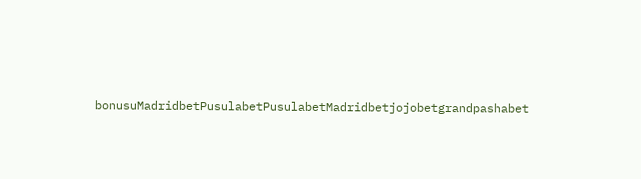bonusuMadridbetPusulabetPusulabetMadridbetjojobetgrandpashabet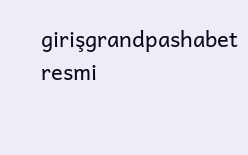girişgrandpashabet resmi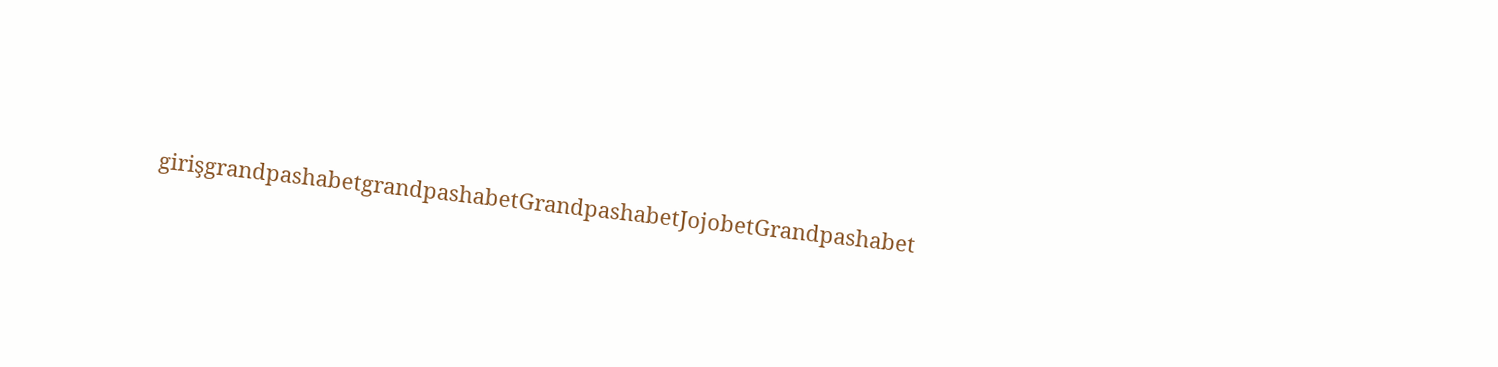girişgrandpashabetgrandpashabetGrandpashabetJojobetGrandpashabet